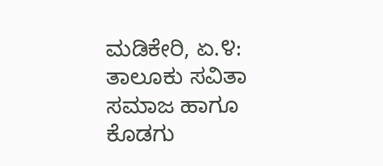ಮಡಿಕೇರಿ, ಏ.೪: ತಾಲೂಕು ಸವಿತಾ ಸಮಾಜ ಹಾಗೂ ಕೊಡಗು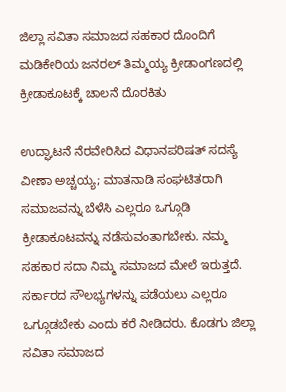ಜಿಲ್ಲಾ ಸವಿತಾ ಸಮಾಜದ ಸಹಕಾರ ದೊಂದಿಗೆ ಮಡಿಕೇರಿಯ ಜನರಲ್ ತಿಮ್ಮಯ್ಯ ಕ್ರೀಡಾಂಗಣದಲ್ಲಿ ಕ್ರೀಡಾಕೂಟಕ್ಕೆ ಚಾಲನೆ ದೊರಕಿತು

ಉದ್ಘಾಟನೆ ನೆರವೇರಿಸಿದ ವಿಧಾನಪರಿಷತ್ ಸದಸ್ಯೆ ವೀಣಾ ಅಚ್ಚಯ್ಯ; ಮಾತನಾಡಿ ಸಂಘಟಿತರಾಗಿ ಸಮಾಜವನ್ನು ಬೆಳೆಸಿ ಎಲ್ಲರೂ ಒಗ್ಗೂಡಿ ಕ್ರೀಡಾಕೂಟವನ್ನು ನಡೆಸುವಂತಾಗಬೇಕು. ನಮ್ಮ ಸಹಕಾರ ಸದಾ ನಿಮ್ಮ ಸಮಾಜದ ಮೇಲೆ ಇರುತ್ತದೆ. ಸರ್ಕಾರದ ಸೌಲಭ್ಯಗಳನ್ನು ಪಡೆಯಲು ಎಲ್ಲರೂ ಒಗ್ಗೂಡಬೇಕು ಎಂದು ಕರೆ ನೀಡಿದರು. ಕೊಡಗು ಜಿಲ್ಲಾ ಸವಿತಾ ಸಮಾಜದ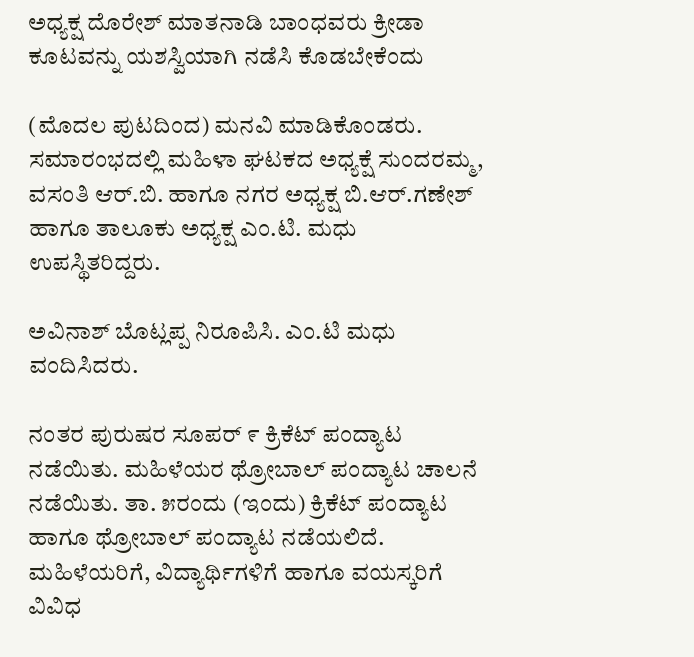ಅಧ್ಯಕ್ಷ ದೊರೇಶ್ ಮಾತನಾಡಿ ಬಾಂಧವರು ಕ್ರೀಡಾ ಕೂಟವನ್ನು ಯಶಸ್ವಿಯಾಗಿ ನಡೆಸಿ ಕೊಡಬೇಕೆಂದು

(ಮೊದಲ ಪುಟದಿಂದ) ಮನವಿ ಮಾಡಿಕೊಂಡರು. ಸಮಾರಂಭದಲ್ಲಿ ಮಹಿಳಾ ಘಟಕದ ಅಧ್ಯಕ್ಷೆ ಸುಂದರಮ್ಮ, ವಸಂತಿ ಆರ್.ಬಿ. ಹಾಗೂ ನಗರ ಅಧ್ಯಕ್ಷ ಬಿ.ಆರ್.ಗಣೇಶ್ ಹಾಗೂ ತಾಲೂಕು ಅಧ್ಯಕ್ಷ ಎಂ.ಟಿ. ಮಧು ಉಪಸ್ಥಿತರಿದ್ದರು.

ಅವಿನಾಶ್ ಬೊಟ್ಲಪ್ಪ ನಿರೂಪಿಸಿ. ಎಂ.ಟಿ ಮಧು ವಂದಿಸಿದರು.

ನಂತರ ಪುರುಷರ ಸೂಪರ್ ೯ ಕ್ರಿಕೆಟ್ ಪಂದ್ಯಾಟ ನಡೆಯಿತು. ಮಹಿಳೆಯರ ಥ್ರೋಬಾಲ್ ಪಂದ್ಯಾಟ ಚಾಲನೆ ನಡೆಯಿತು. ತಾ. ೫ರಂದು (ಇಂದು) ಕ್ರಿಕೆಟ್ ಪಂದ್ಯಾಟ ಹಾಗೂ ಥ್ರೋಬಾಲ್ ಪಂದ್ಯಾಟ ನಡೆಯಲಿದೆ. ಮಹಿಳೆಯರಿಗೆ, ವಿದ್ಯಾರ್ಥಿಗಳಿಗೆ ಹಾಗೂ ವಯಸ್ಕರಿಗೆ ವಿವಿಧ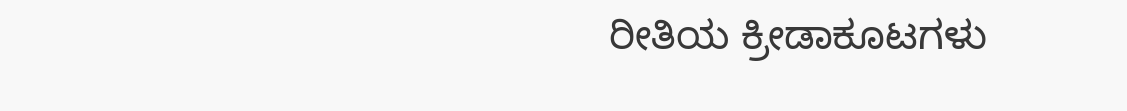ರೀತಿಯ ಕ್ರೀಡಾಕೂಟಗಳು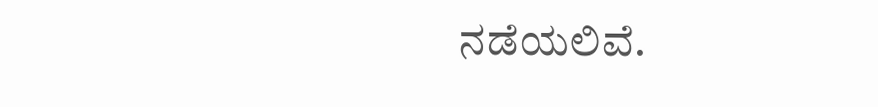ನಡೆಯಲಿವೆ.